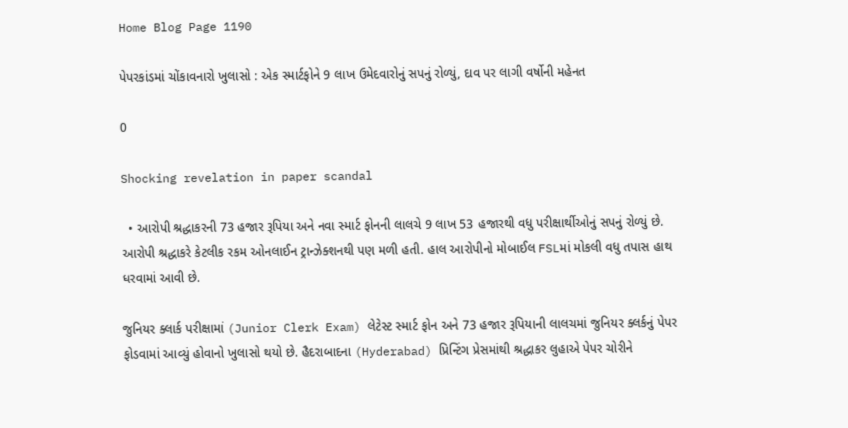Home Blog Page 1190

પેપરકાંડમાં ચોંકાવનારો ખુલાસો : એક સ્માર્ટફોને 9 લાખ ઉમેદવારોનું સપનું રોળ્યું, દાવ પર લાગી વર્ષોની મહેનત

0

Shocking revelation in paper scandal

  • આરોપી શ્રદ્ધાકરની 73 હજાર રૂપિયા અને નવા સ્માર્ટ ફોનની લાલચે 9 લાખ 53 હજારથી વધુ પરીક્ષાર્થીઓનું સપનું રોળ્યું છે. આરોપી શ્રદ્ધાકરે કેટલીક રકમ ઓનલાઈન ટ્રાન્ઝેક્શનથી પણ મળી હતી. હાલ આરોપીનો મોબાઈલ FSLમાં મોકલી વધુ તપાસ હાથ ધરવામાં આવી છે.

જુનિયર ક્લાર્ક પરીક્ષામાં (Junior Clerk Exam) લેટેસ્ટ સ્માર્ટ ફોન અને 73 હજાર રૂપિયાની લાલચમાં જુનિયર ક્લર્કનું પેપર ફોડવામાં આવ્યું હોવાનો ખુલાસો થયો છે. હૈદરાબાદના (Hyderabad) પ્રિન્ટિંગ પ્રેસમાંથી શ્રદ્ધાકર લુહાએ પેપર ચોરીને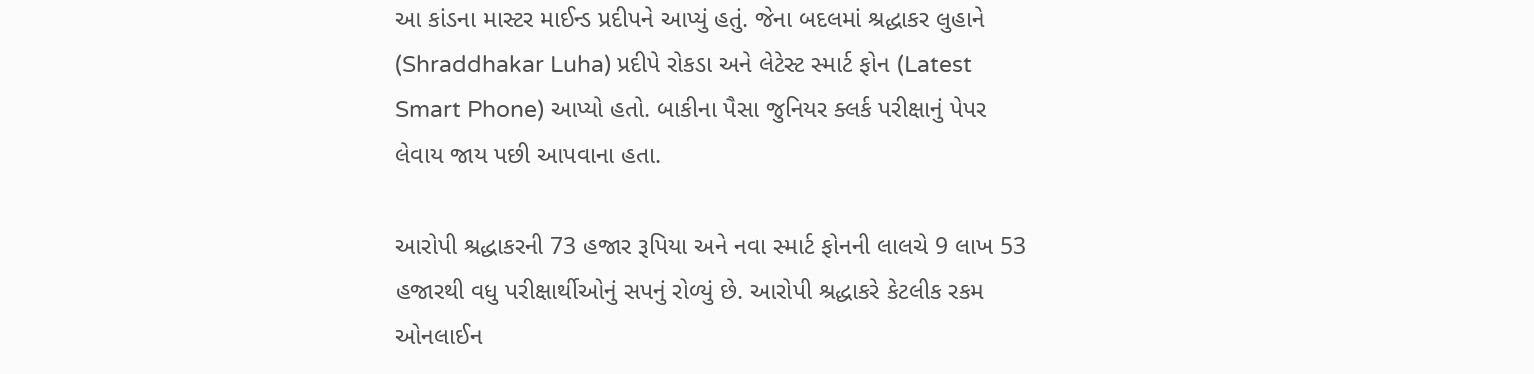આ કાંડના માસ્ટર માઈન્ડ પ્રદીપને આપ્યું હતું. જેના બદલમાં શ્રદ્ધાકર લુહાને (Shraddhakar Luha) પ્રદીપે રોકડા અને લેટેસ્ટ સ્માર્ટ ફોન (Latest Smart Phone) આપ્યો હતો. બાકીના પૈસા જુનિયર ક્લર્ક પરીક્ષાનું પેપર લેવાય જાય પછી આપવાના હતા.

આરોપી શ્રદ્ધાકરની 73 હજાર રૂપિયા અને નવા સ્માર્ટ ફોનની લાલચે 9 લાખ 53 હજારથી વધુ પરીક્ષાર્થીઓનું સપનું રોળ્યું છે. આરોપી શ્રદ્ધાકરે કેટલીક રકમ ઓનલાઈન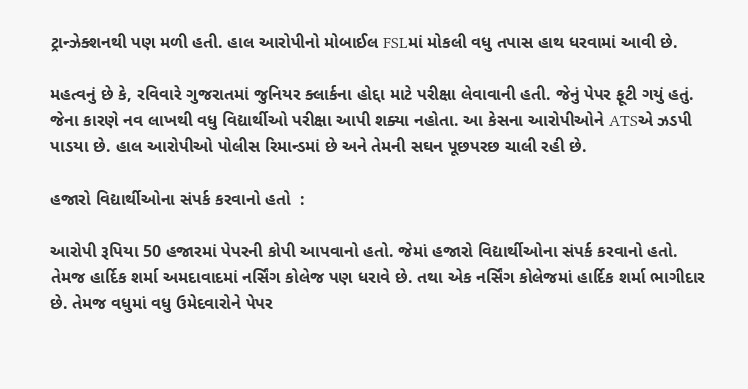ટ્રાન્ઝેક્શનથી પણ મળી હતી. હાલ આરોપીનો મોબાઈલ FSLમાં મોકલી વધુ તપાસ હાથ ધરવામાં આવી છે.

મહત્વનું છે કે, રવિવારે ગુજરાતમાં જુનિયર ક્લાર્કના હોદ્દા માટે પરીક્ષા લેવાવાની હતી. જેનું પેપર ફૂટી ગયું હતું. જેના કારણે નવ લાખથી વધુ વિદ્યાર્થીઓ પરીક્ષા આપી શક્યા નહોતા. આ કેસના આરોપીઓને ATSએ ઝડપી પાડયા છે. હાલ આરોપીઓ પોલીસ રિમાન્ડમાં છે અને તેમની સઘન પૂછપરછ ચાલી રહી છે.

હજારો વિદ્યાર્થીઓના સંપર્ક કરવાનો હતો  :

આરોપી રૂપિયા 50 હજારમાં પેપરની કોપી આપવાનો હતો. જેમાં હજારો વિદ્યાર્થીઓના સંપર્ક કરવાનો હતો. તેમજ હાર્દિક શર્મા અમદાવાદમાં નર્સિંગ કોલેજ પણ ધરાવે છે. તથા એક નર્સિંગ કોલેજમાં હાર્દિક શર્મા ભાગીદાર છે. તેમજ વધુમાં વધુ ઉમેદવારોને પેપર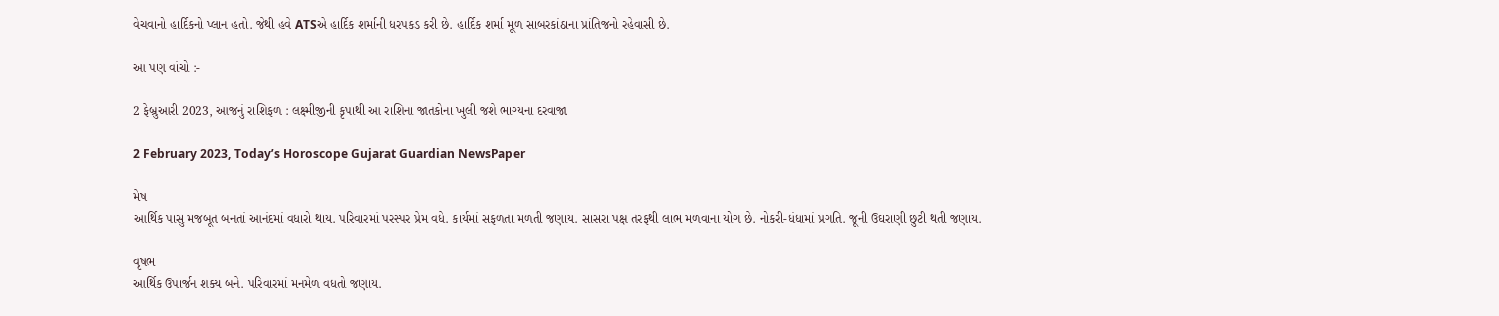વેચવાનો હાર્દિકનો પ્લાન હતો. જેથી હવે ATSએ હાર્દિક શર્માની ધરપકડ કરી છે. હાર્દિક શર્મા મૂળ સાબરકાંઠાના પ્રાંતિજનો રહેવાસી છે.

આ પણ વાંચો :-

2 ફેબ્રુઆરી 2023, આજનું રાશિફળ : લક્ષ્મીજીની કૃપાથી આ રાશિના જાતકોના ખુલી જશે ભાગ્યના દરવાજા

2 February 2023, Today’s Horoscope Gujarat Guardian NewsPaper

મેષ
આર્થિક પાસુ મજબૂત બનતાં આનંદમાં વધારો થાય. પરિવારમાં પરસ્પર પ્રેમ વધે. કાર્યમાં સફળતા મળતી જણાય. સાસરા પક્ષ તરફથી લાભ મળવાના યોગ છે. નોકરી-ધંધામાં પ્રગતિ. જૂની ઉઘરાણી છુટી થતી જણાય.

વૃષભ
આર્થિક ઉપાર્જન શક્ય બને. પરિવારમાં મનમેળ વધતો જણાય.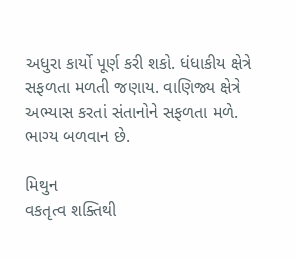અધુરા કાર્યો પૂર્ણ કરી શકો. ધંધાકીય ક્ષેત્રે સફળતા મળતી જણાય. વાણિજ્ય ક્ષેત્રે અભ્યાસ કરતાં સંતાનોને સફળતા મળે. ભાગ્ય બળવાન છે.

મિથુન
વકતૃત્વ શક્તિથી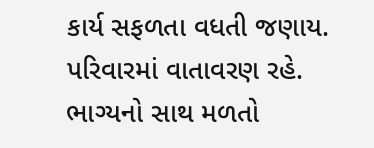કાર્ય સફળતા વધતી જણાય. પરિવારમાં વાતાવરણ રહે. ભાગ્યનો સાથ મળતો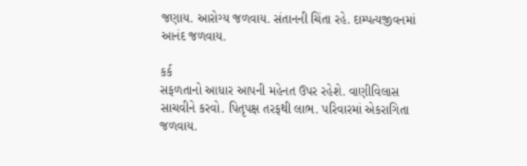જણાય. આરોગ્ય જળવાય. સંતાનની ચિંતા રહે. દામ્પત્યજીવનમાં આનંદ જળવાય.

કર્ક
સફળતાનો આધાર આપની મહેનત ઉપર રહેશે. વાણીવિલાસ સાચવીને કરવો. પિતૃપક્ષ તરફથી લાભ. પરિવારમાં એકરાગિતા જળવાય.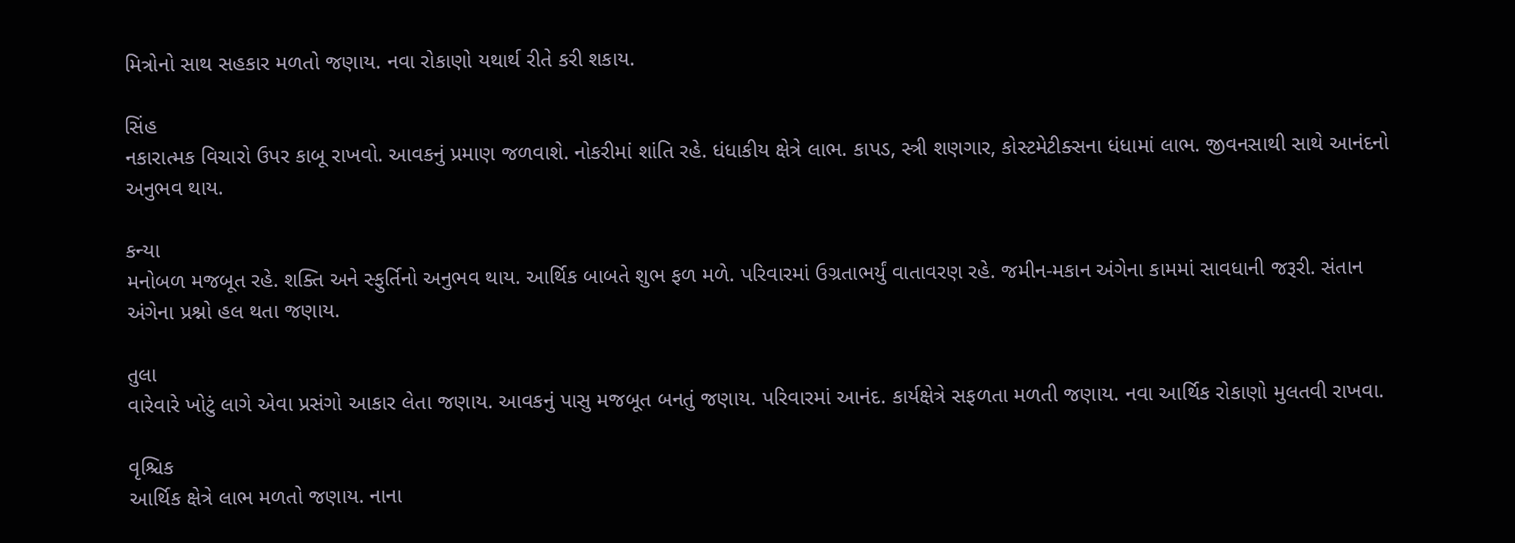મિત્રોનો સાથ સહકાર મળતો જણાય. નવા રોકાણો યથાર્થ રીતે કરી શકાય.

સિંહ
નકારાત્મક વિચારો ઉપર કાબૂ રાખવો. આવકનું પ્રમાણ જળવાશે. નોકરીમાં શાંતિ રહે. ધંધાકીય ક્ષેત્રે લાભ. કાપડ, સ્ત્રી શણગાર, કોસ્ટમેટીક્સના ધંધામાં લાભ. જીવનસાથી સાથે આનંદનો અનુભવ થાય.

કન્યા
મનોબળ મજબૂત રહે. શક્તિ અને સ્ફુર્તિનો અનુભવ થાય. આર્થિક બાબતે શુભ ફળ મળે. પરિવારમાં ઉગ્રતાભર્યું વાતાવરણ રહે. જમીન-મકાન અંગેના કામમાં સાવધાની‌ જરૂરી. સંતાન અંગેના પ્રશ્નો હલ થતા જણાય.

તુલા
વારેવારે ખોટું લાગે એવા પ્રસંગો આકાર લેતા જણાય. આવકનું પાસુ મજબૂત બનતું જણાય. પરિવારમાં આનંદ. કાર્યક્ષેત્રે સફળતા મળતી જણાય. નવા આર્થિક રોકાણો મુલતવી રાખવા.

વૃશ્ચિક
આર્થિક ક્ષેત્રે લાભ મળતો જણાય. નાના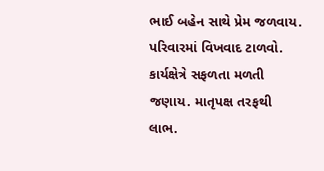ભાઈ બહેન સાથે પ્રેમ જળવાય. પરિવારમાં વિખવાદ ટાળવો. કાર્યક્ષેત્રે સફળતા મળતી જણાય. માતૃપક્ષ તરફથી લાભ.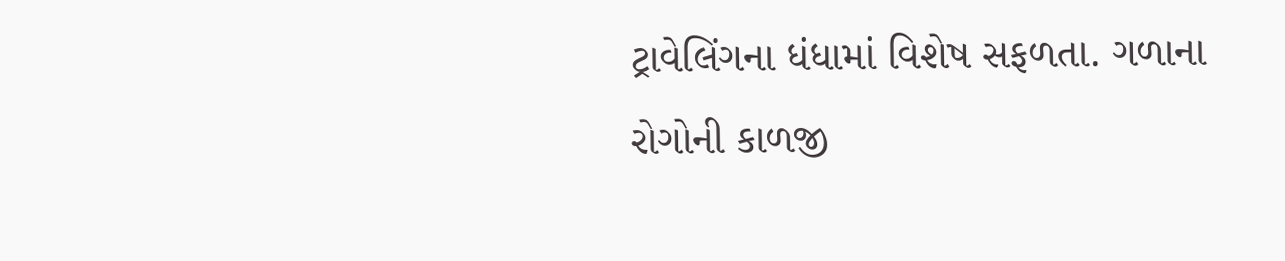ટ્રાવેલિંગના ધંધામાં વિશેષ સફળતા. ગળાના રોગોની કાળજી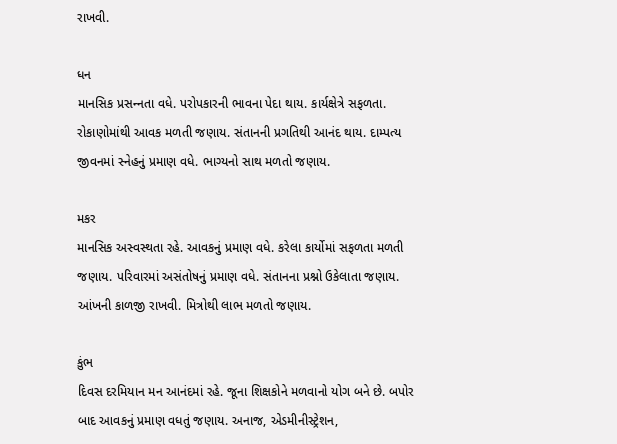રાખવી.

ધન
માનસિક પ્રસન્‍નતા વધે. પરોપકારની ભાવના પેદા થાય. કાર્યક્ષેત્રે સફળતા. રોકાણોમાંથી આવક મળતી જણાય. સંતાનની પ્રગતિથી આનંદ થાય. દામ્પત્ય જીવનમાં સ્નેહનું પ્રમાણ વધે. ભાગ્યનો સાથ મળતો જણાય.

મકર
માનસિક અસ્વસ્થતા રહે. આવકનું પ્રમાણ વધે. કરેલા કાર્યોમાં સફળતા મળતી જણાય. પરિવારમાં અસંતોષનું પ્રમાણ વધે. સંતાનના પ્રશ્નો ઉકેલાતા જણાય. આંખની કાળજી રાખવી. મિત્રોથી લાભ મળતો જણાય.

કુંભ
દિવસ દરમિયાન મન આનંદમાં રહે. જૂના શિક્ષકોને મળવાનો યોગ બને છે. બપોર બાદ આવકનું પ્રમાણ વધતું જણાય. અનાજ, એડમીનીસ્ટ્રેશન,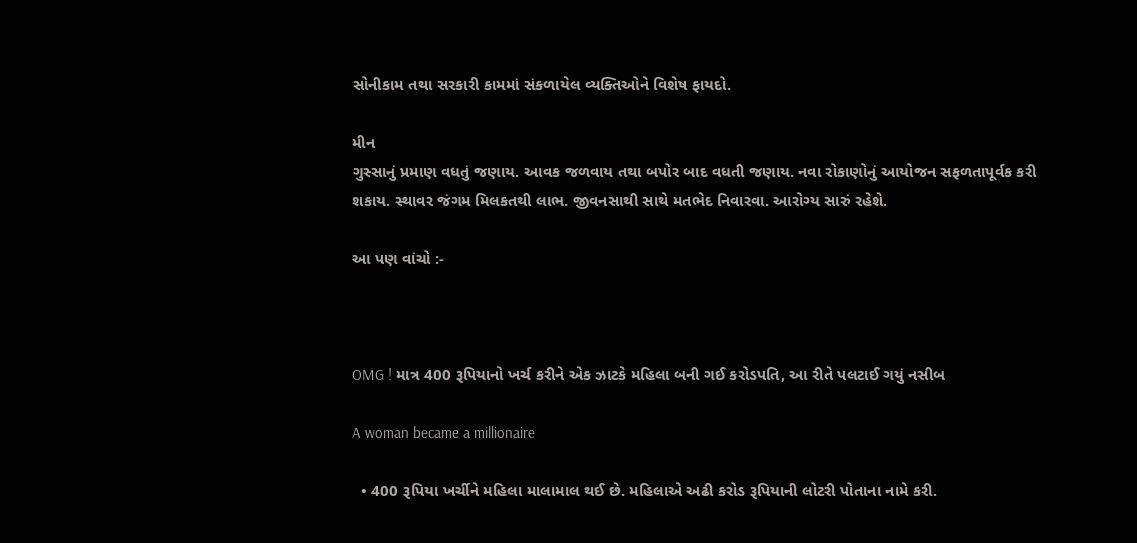સોનીકામ તથા સરકારી કામમાં સંકળાયેલ વ્યક્તિઓને વિશેષ ફાયદો.

મીન
ગુસ્સાનું પ્રમાણ વધતું જણાય. આવક જળવાય તથા બપોર બાદ વધતી જણાય. નવા રોકાણોનું આયોજન સફળતાપૂર્વક કરી શકાય. સ્થાવર જંગમ મિલકતથી લાભ. જીવનસાથી સાથે મતભેદ નિવારવા. આરોગ્ય સારું રહેશે.

આ પણ વાંચો :-



OMG ! માત્ર 400 રૂપિયાનો ખર્ચ કરીને એક ઝાટકે મહિલા બની ગઈ કરોડપતિ, આ રીતે પલટાઈ ગયું નસીબ

A woman became a millionaire

  • 400 રૂપિયા ખર્ચીને મહિલા માલામાલ થઈ છે. મહિલાએ અઢી કરોડ રૂપિયાની લોટરી પોતાના નામે કરી.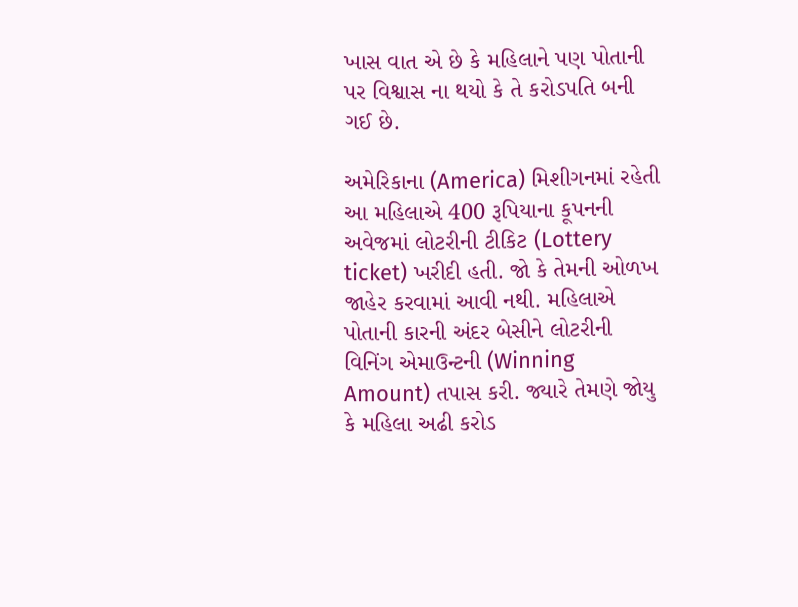ખાસ વાત એ છે કે મહિલાને પણ પોતાની પર વિશ્વાસ ના થયો કે તે કરોડપતિ બની ગઈ છે.

અમેરિકાના (America) મિશીગનમાં રહેતી આ મહિલાએ 400 રૂપિયાના કૂપનની અવેજમાં લોટરીની ટીકિટ (Lottery ticket) ખરીદી હતી. જો કે તેમની ઓળખ જાહેર કરવામાં આવી નથી. મહિલાએ પોતાની કારની અંદર બેસીને લોટરીની વિનિંગ એમાઉન્ટની (Winning Amount) તપાસ કરી. જ્યારે તેમણે જોયુ કે મહિલા અઢી કરોડ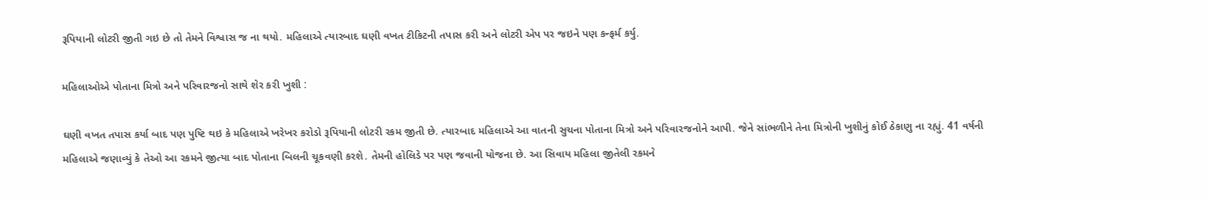રૂપિયાની લોટરી જીતી ગઇ છે તો તેમને વિશ્વાસ જ ના થયો. મહિલાએ ત્યારબાદ ઘણી વખત ટીકિટની તપાસ કરી અને લોટરી એપ પર જઇને પણ કન્ફર્મ કર્યુ.

મહિલાઓએ પોતાના મિત્રો અને પરિવારજનો સાથે શેર કરી ખુશી :

ઘણી વખત તપાસ કર્યા બાદ પણ પુષ્ટિ થઇ કે મહિલાએ ખરેખર કરોડો રૂપિયાની લોટરી રકમ જીતી છે. ત્યારબાદ મહિલાએ આ વાતની સુચના પોતાના મિત્રો અને પરિવારજનોને આપી. જેને સાંભળીને તેના મિત્રોની ખુશીનું કોઈ ઠેકાણુ ના રહ્યું. 41 વર્ષની મહિલાએ જણાવ્યું કે તેઓ આ રકમને જીત્યા બાદ પોતાના બિલની ચૂકવણી કરશે. તેમની હોલિડે પર પણ જવાની યોજના છે. આ સિવાય મહિલા જીતેલી રકમને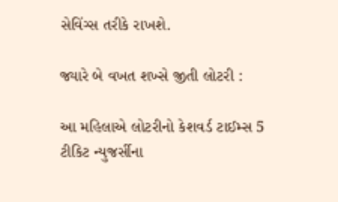સેવિંગ્સ તરીકે રાખશે.

જ્યારે બે વખત શખ્સે જીતી લોટરી :

આ મહિલાએ લોટરીનો કેશવર્ડ ટાઈમ્સ 5 ટીકિટ ન્યુજર્સીના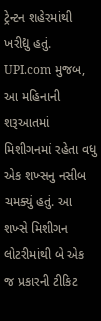ટ્રેન્ટન શહેરમાંથી ખરીદ્યુ હતું. UPI.com મુજબ, આ મહિનાની શરૂઆતમાં મિશીગનમાં રહેતા વધુ એક શખ્સનુ નસીબ ચમક્યું હતું. આ શખ્સે મિશીગન લોટરીમાંથી બે એક જ પ્રકારની ટીકિટ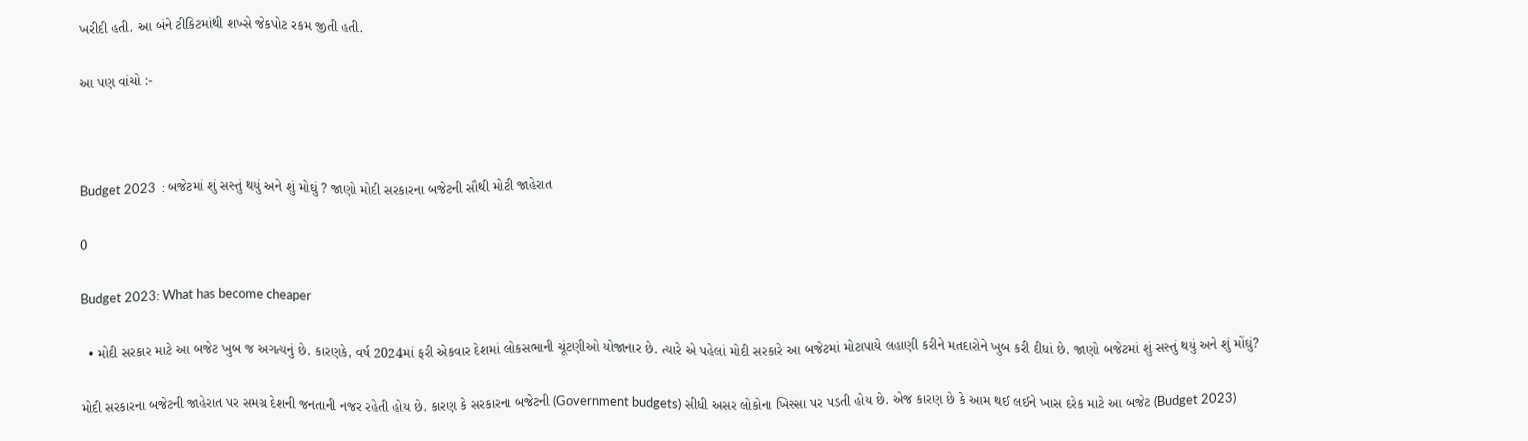ખરીદી હતી. આ બંને ટીકિટમાંથી શખ્સે જેકપોટ રકમ જીતી હતી.

આ પણ વાંચો :-



Budget 2023  : બજેટમાં શું સસ્તું થયું અને શું મોઘું ? જાણો મોદી સરકારના બજેટની સૌથી મોટી જાહેરાત

0

Budget 2023: What has become cheaper

  • મોદી સરકાર માટે આ બજેટ ખુબ જ અગત્યનું છે. કારણકે, વર્ષ 2024માં ફરી એકવાર દેશમાં લોકસભાની ચૂંટણીઓ યોજાનાર છે. ત્યારે એ પહેલાં મોદી સરકારે આ બજેટમાં મોટાપાયે લહાણી કરીને મતદારોને ખુબ કરી દીધાં છે. જાણો બજેટમાં શું સસ્તું થયું અને શું મોંઘું?

મોદી સરકારના બજેટની જાહેરાત પર સમગ્ર દેશની જનતાની નજર રહેતી હોય છે. કારણ કે સરકારના બજેટની (Government budgets) સીધી અસર લોકોના ખિસ્સા પર પડતી હોય છે. એજ કારણ છે કે આમ થઈ લઈને ખાસ દરેક માટે આ બજેટ (Budget 2023)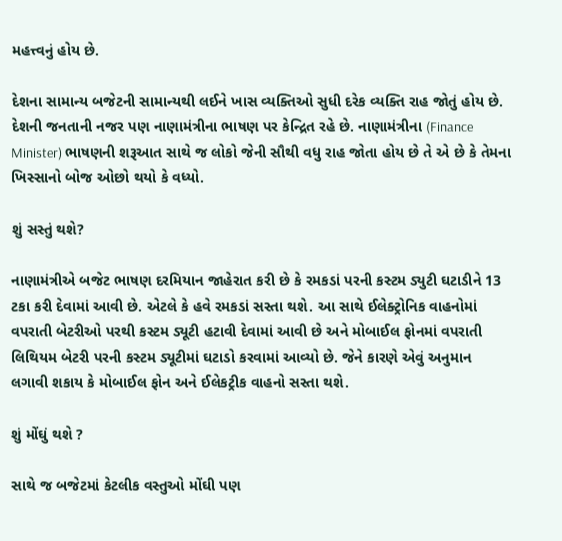મહત્ત્વનું હોય છે.

દેશના સામાન્ય બજેટની સામાન્યથી લઈને ખાસ વ્યક્તિઓ સુધી દરેક વ્યક્તિ રાહ જોતું હોય છે. દેશની જનતાની નજર પણ નાણામંત્રીના ભાષણ પર કેન્દ્રિત રહે છે. નાણામંત્રીના (Finance Minister) ભાષણની શરૂઆત સાથે જ લોકો જેની સૌથી વધુ રાહ જોતા હોય છે તે એ છે કે તેમના ખિસ્સાનો બોજ ઓછો થયો કે વધ્યો.

શું સસ્તું થશે?

નાણામંત્રીએ બજેટ ભાષણ દરમિયાન જાહેરાત કરી છે કે રમકડાં પરની કસ્ટમ ડ્યુટી ઘટાડીને 13 ટકા કરી દેવામાં આવી છે. એટલે કે હવે રમકડાં સસ્તા થશે. આ સાથે ઈલેક્ટ્રોનિક વાહનોમાં વપરાતી બેટરીઓ પરથી કસ્ટમ ડ્યૂટી હટાવી દેવામાં આવી છે અને મોબાઈલ ફોનમાં વપરાતી લિથિયમ બેટરી પરની કસ્ટમ ડ્યૂટીમાં ઘટાડો કરવામાં આવ્યો છે. જેને કારણે એવું અનુમાન લગાવી શકાય કે મોબાઈલ ફોન અને ઈલેકટ્રીક વાહનો સસ્તા થશે.

શું મોંઘું થશે ?

સાથે જ બજેટમાં કેટલીક વસ્તુઓ મોંઘી પણ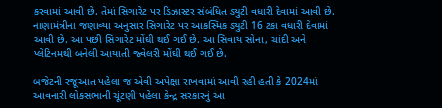કરવામાં આવી છે. તેમાં સિગારેટ પર ડિઝાસ્ટર સંબંધિત ડ્યુટી વધારી દેવામાં આવી છે. નાણામંત્રીના જણાવ્યા અનુસાર સિગારેટ પર આકસ્મિક ડ્યુટી 16 ટકા વધારી દેવામાં આવી છે. આ પછી સિગારેટ મોંઘી થઈ ગઈ છે. આ સિવાય સોના, ચાંદી અને પ્લેટિનમથી બનેલી આયાતી જ્વેલરી મોંઘી થઈ ગઈ છે.

બજેટની રજૂઆત પહેલા જ એવી અપેક્ષા રાખવામાં આવી રહી હતી કે 2024માં આવનારી લોકસભાની ચૂંટણી પહેલા કેન્દ્ર સરકારનું આ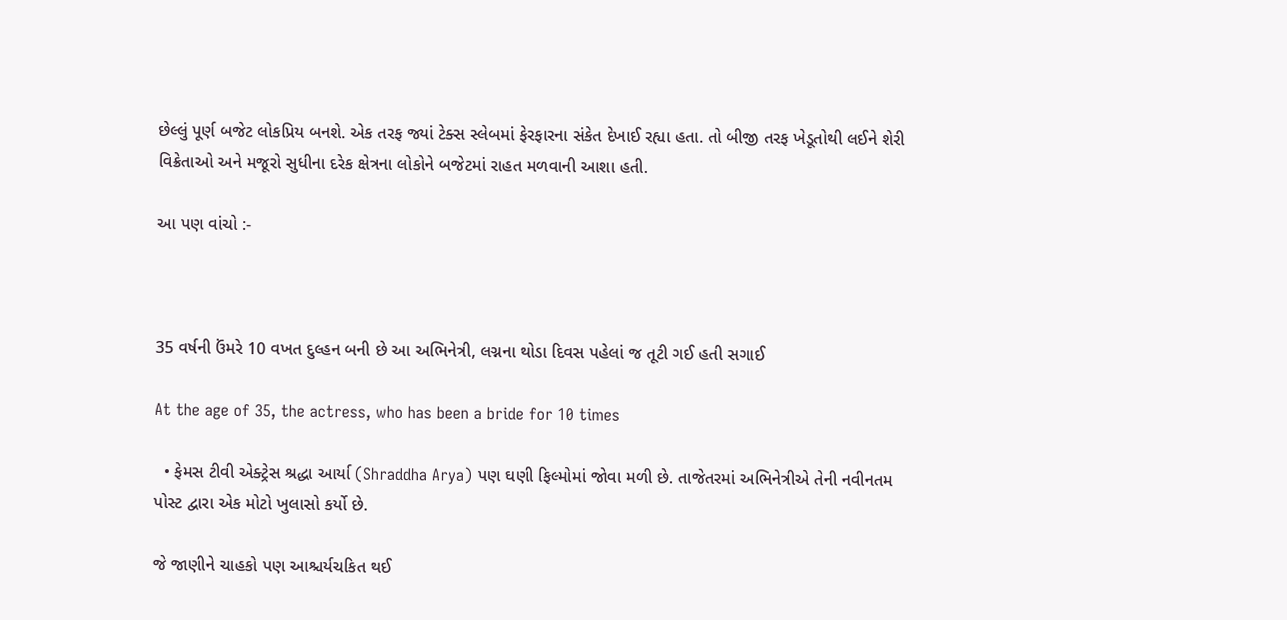છેલ્લું પૂર્ણ બજેટ લોકપ્રિય બનશે. એક તરફ જ્યાં ટેક્સ સ્લેબમાં ફેરફારના સંકેત દેખાઈ રહ્યા હતા. તો બીજી તરફ ખેડૂતોથી લઈને શેરી વિક્રેતાઓ અને મજૂરો સુધીના દરેક ક્ષેત્રના લોકોને બજેટમાં રાહત મળવાની આશા હતી.

આ પણ વાંચો :-



35 વર્ષની ઉંમરે 10 વખત દુલ્હન બની છે આ અભિનેત્રી, લગ્નના થોડા દિવસ પહેલાં જ તૂટી ગઈ હતી સગાઈ

At the age of 35, the actress, who has been a bride for 10 times

  • ફેમસ ટીવી એક્ટ્રેસ શ્રદ્ધા આર્યા (Shraddha Arya) પણ ઘણી ફિલ્મોમાં જોવા મળી છે. તાજેતરમાં અભિનેત્રીએ તેની નવીનતમ પોસ્ટ દ્વારા એક મોટો ખુલાસો કર્યો છે.

જે જાણીને ચાહકો પણ આશ્ચર્યચકિત થઈ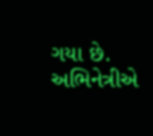ગયા છે. અભિનેત્રીએ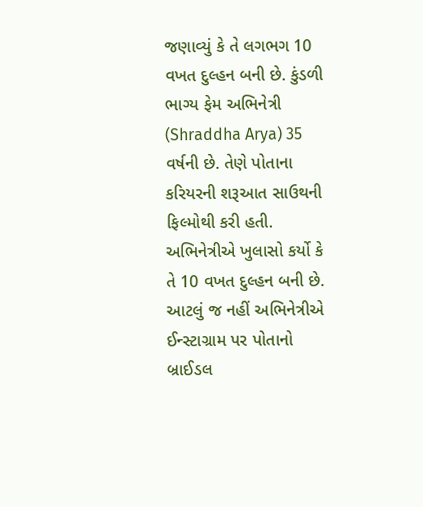જણાવ્યું કે તે લગભગ 10 વખત દુલ્હન બની છે. કુંડળી ભાગ્ય ફેમ અભિનેત્રી (Shraddha Arya) 35 વર્ષની છે. તેણે પોતાના કરિયરની શરૂઆત સાઉથની ફિલ્મોથી કરી હતી. અભિનેત્રીએ ખુલાસો કર્યો કે તે 10 વખત દુલ્હન બની છે. આટલું જ નહીં અભિનેત્રીએ ઈન્સ્ટાગ્રામ પર પોતાનો બ્રાઈડલ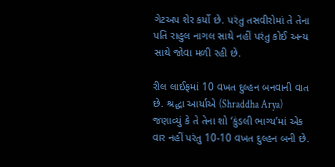ગેટઅપ શેર કર્યો છે. પરંતુ તસવીરોમાં તે તેના પતિ રાહુલ નાગલ સાથે નહીં પરંતુ કોઈ અન્ય સાથે જોવા મળી રહી છે.

રીલ લાઈફમાં 10 વખત દુલ્હન બનવાની વાત છે. શ્રદ્ધા આર્યાએ (Shraddha Arya) જણાવ્યું કે તે તેના શો ‘કુંડલી ભાગ્ય’માં એક વાર નહીં પરંતુ 10-10 વખત દુલ્હન બની છે.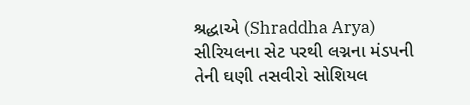શ્રદ્ધાએ (Shraddha Arya) સીરિયલના સેટ પરથી લગ્નના મંડપની તેની ઘણી તસવીરો સોશિયલ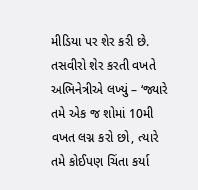મીડિયા પર શેર કરી છે. તસવીરો શેર કરતી વખતે અભિનેત્રીએ લખ્યું – ‘જ્યારે તમે એક જ શોમાં 10મી વખત લગ્ન કરો છો, ત્યારે તમે કોઈપણ ચિંતા કર્યા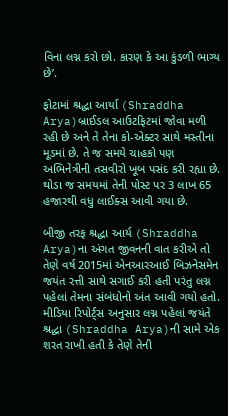વિના લગ્ન કરો છો. કારણ કે આ કુંડળી ભાગ્ય છે’.

ફોટામાં શ્રદ્ધા આર્યા (Shraddha Arya)બ્રાઈડલ આઉટફિટમાં જોવા મળી રહી છે અને તે તેના કો-એક્ટર સાથે મસ્તીના મૂડમાં છે. તે જ સમયે ચાહકો પણ અભિનેત્રીની તસવીરો ખૂબ પસંદ કરી રહ્યા છે. થોડા જ સમયમાં તેની પોસ્ટ પર 3 લાખ 65 હજારથી વધુ લાઈક્સ આવી ગયા છે.

બીજી તરફ શ્રદ્ધા આર્ય (Shraddha Arya)ના અંગત જીવનની વાત કરીએ તો તેણે વર્ષ 2015માં એનઆરઆઈ બિઝનેસમેન જયંત રત્તી સાથે સગાઈ કરી હતી પરંતુ લગ્ન પહેલાં તેમના સંબંધોનો અંત આવી ગયો હતો. મીડિયા રિપોર્ટ્સ અનુસાર લગ્ન પહેલાં જયંતે શ્રદ્ધા (Shraddha Arya)ની સામે એક શરત રાખી હતી કે તેણે તેની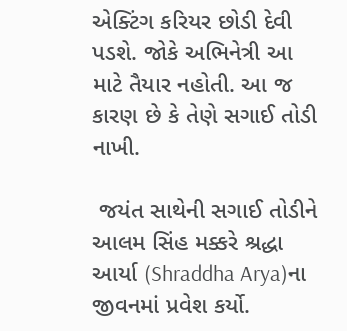એક્ટિંગ કરિયર છોડી દેવી પડશે. જોકે અભિનેત્રી આ માટે તૈયાર નહોતી. આ જ કારણ છે કે તેણે સગાઈ તોડી નાખી.

 જયંત સાથેની સગાઈ તોડીને આલમ સિંહ મક્કરે શ્રદ્ધા આર્યા (Shraddha Arya)ના જીવનમાં પ્રવેશ કર્યો.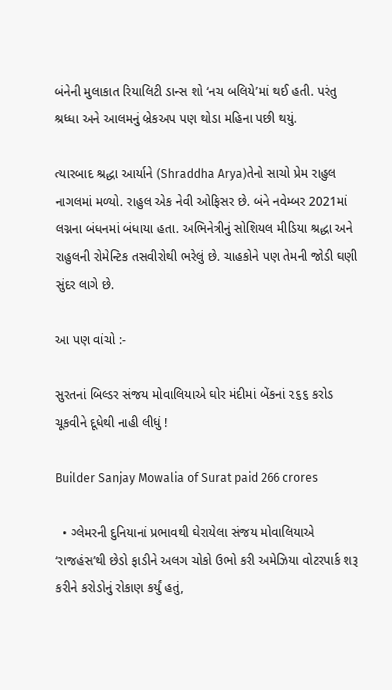બંનેની મુલાકાત રિયાલિટી ડાન્સ શો ‘નચ બલિયે’માં થઈ હતી. પરંતુ શ્રધ્ધા અને આલમનું બ્રેકઅપ પણ થોડા મહિના પછી થયું.

ત્યારબાદ શ્રદ્ધા આર્યાને (Shraddha Arya)તેનો સાચો પ્રેમ રાહુલ નાગલમાં મળ્યો. રાહુલ એક નેવી ઓફિસર છે. બંને નવેમ્બર 2021માં લગ્નના બંધનમાં બંધાયા હતા. અભિનેત્રીનું સોશિયલ મીડિયા શ્રદ્ધા અને રાહુલની રોમેન્ટિક તસવીરોથી ભરેલું છે. ચાહકોને પણ તેમની જોડી ઘણી સુંદર લાગે છે.

આ પણ વાંચો :-

સુરતનાં બિલ્ડર સંજય મોવાલિયાએ ઘોર મંદીમાં બેંકનાં ૨૬૬ કરોડ ચૂકવીને દૂધેથી નાહી લીધું !

Builder Sanjay Mowalia of Surat paid 266 crores

  • ગ્લેમરની દુનિયાનાં પ્રભાવથી ઘેરાયેલા સંજય મોવાલિયાએ ‘રાજહંસ’થી છેડો ફાડીને અલગ ચોકો ઉભો કરી અમેઝિયા વોટરપાર્ક શરૂ કરીને કરોડોનું રોકાણ કર્યું હતું,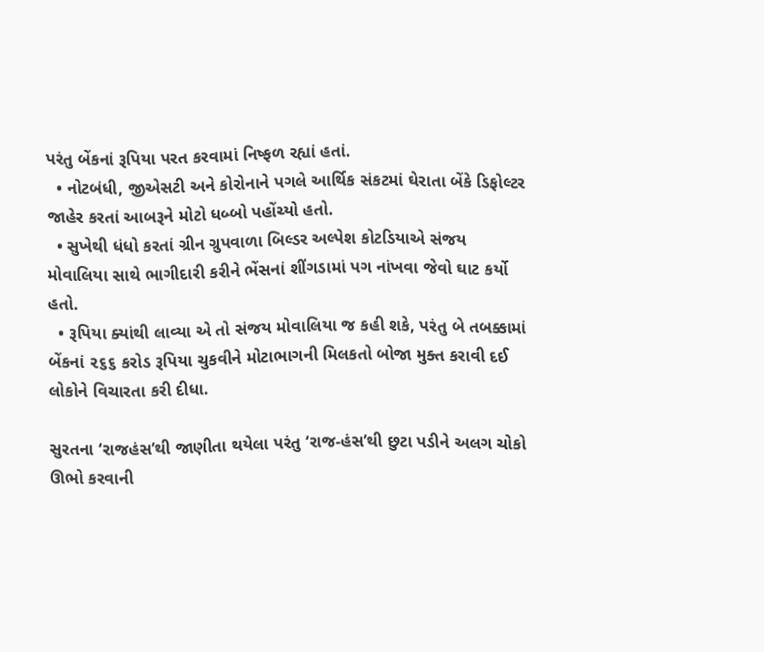પરંતુ બેંકનાં રૂપિયા પરત કરવામાં નિષ્ફળ રહ્યાં હતાં.
  • નોટબંધી, જીએસટી અને કોરોનાને પગલે આર્થિક સંકટમાં ઘેરાતા બેંકે ડિફોલ્ટર જાહેર કરતાં આબરૂને મોટો ધબ્બો પહોંચ્યો હતો.
  • સુખેથી ધંધો કરતાં ગ્રીન ગ્રુપવાળા બિલ્ડર અલ્પેશ કોટડિયાએ સંજય મોવાલિયા સાથે ભાગીદારી કરીને ભેંસનાં શીંગડામાં પગ નાંખવા જેવો ઘાટ કર્યો હતો.
  • રૂપિયા ક્યાંથી લાવ્યા એ તો સંજય મોવાલિયા જ કહી શકે, પરંતુ બે તબક્કામાં બેંકનાં ૨૬૬ કરોડ રૂપિયા ચુકવીને મોટાભાગની મિલકતો બોજા મુક્ત કરાવી દઈ લોકોને વિચારતા કરી દીધા.

સુરતના ‘રાજહંસ’થી જાણીતા થયેલા પરંતુ ‘રાજ-હંસ’થી છુટા પડીને અલગ ચોકો ઊભો કરવાની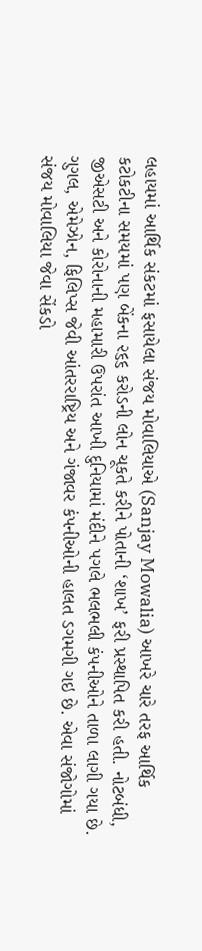લહાયમાં આર્થિક સંકટમાં ફસાયેલા સંજય મોવાલિયાએ (Sanjay Mowalia) આખરે ચારે તરફ આર્થિક કટોકટીના સમયમાં પણ બેંકના ૨૬૬ કરોડની લોન ચૂકતે કરીને પોતાની ‘શાખ’ ફરી પ્રસ્થાપિત કરી હતી. નોટબંધી, જીએસટી અને કોરોનાની મહામારી ઉપરાંત આખી દુનિયામાં મંદીને પગલે ભલભલી કંપનીઓને તાળા લાગી ગયા છે. ગુગલ, એમેઝોન, ફિલિપ્સ જેવી આંતરરા‌ષ્ટ્રિય અને ગંજાવર કંપનીઓની હાલત ડગમગી ગઇ છે. એવા સંજોગોમાં સંજય મોવાલિયા જેવા સેંકડો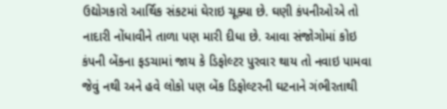ઉદ્યોગકારો આર્થિક સંકટમાં ઘેરાઇ ચૂક્યા છે. ઘણી કંપનીઓએ તો નાદારી નોંધાવીને તાળા પણ મારી દીધા છે. આવા સંજોગોમાં કોઇ કંપની બેંકના ફડચામાં જાય કે ડિફોલ્ટર પુરવાર થાય તો નવાઇ પામવા જેવું નથી અને હવે લોકો પણ બેંક ડિફોલ્ટરની ઘટનાને ગંભીરતાથી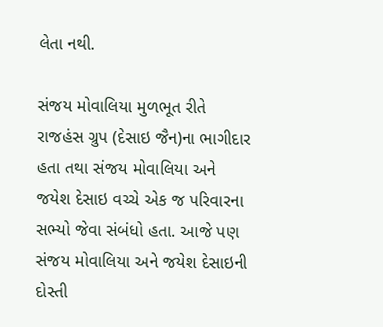લેતા નથી.

સંજય મોવાલિયા મુળભૂત રીતે રાજહંસ ગ્રુપ (દેસાઇ જૈન)ના ભાગીદાર હતા તથા સંજય મોવાલિયા અને જયેશ દેસાઇ વચ્ચે એક જ પરિવારના સભ્યો જેવા સંબંધો હતા. આજે પણ સંજય મોવાલિયા અને જયેશ દેસાઇની દોસ્તી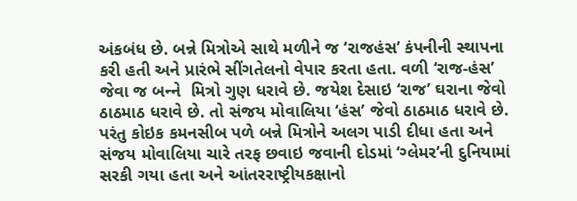અંકબંધ છે. બન્ને મિત્રોએ સાથે મળીને જ ‘રાજહંસ’ કંપનીની સ્થાપના કરી હતી અને પ્રારંભે સીંગતેલનો વેપાર કરતા હતા. વળી ‘રાજ-હંસ’ જેવા જ બન્‍ને  મિત્રો ગુણ ધરાવે છે. જયેશ દેસાઇ ‘રાજ’ ઘરાના જેવો ઠાઠમાઠ ધરાવે છે. તો સંજય મોવાલિયા ‘હંસ’ જેવો ઠાઠમાઠ ધરાવે છે. પરંતુ કોઇક કમનસીબ પળે બન્ને મિત્રોને અલગ પાડી દીધા હતા અને સંજય મોવાલિયા ચારે તરફ છવાઇ જવાની દોડમાં ‘ગ્લેમર’ની દુનિયામાં સરકી ગયા હતા અને આંતરરાષ્ટ્રીયકક્ષાનો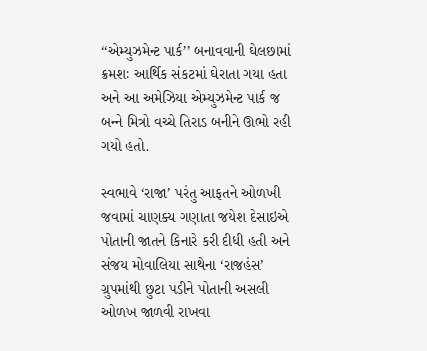‘‘એમ્યુઝમેન્ટ પાર્ક’’ બનાવવાની ઘેલછામાં ક્રમશઃ આર્થિક સંકટમાં ઘેરાતા ગયા હતા અને આ અમેઝિયા એમ્યુઝમેન્ટ પાર્ક જ બન્‍ને મિત્રો વચ્ચે તિરાડ બનીને ઊભો રહી ગયો હતો.

સ્વભાવે ‘રાજા’ પરંતુ આફતને ઓળખી જવામાં ચાણક્ય ગણાતા જયેશ દેસાઇએ પોતાની જાતને કિનારે કરી દીધી હતી અને સંજય મોવાલિયા સાથેના ‘રાજહંસ’ ગ્રુપમાંથી છુટા પડીને પોતાની અસલી ઓળખ જાળવી રાખવા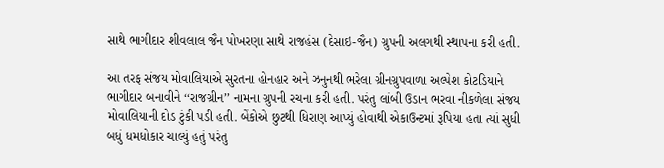સાથે ભાગીદાર શીવલાલ જૈન પોખરણા સાથે રાજહંસ (દેસાઇ-જૈન) ગ્રુપની અલગથી સ્થાપના કરી હતી.

આ તરફ સંજય મોવાલિયાએ સુરતના હોનહાર અને ઝનુનથી ભરેલા ગ્રીનગ્રુપવાળા અલ્પેશ કોટડિયાને ભાગીદાર બનાવીને ‘‘રાજગ્રીન’’ નામના ગ્રુપની રચના કરી હતી. પરંતુ લાંબી ઉડાન ભરવા નીકળેલા સંજય મોવાલિયાની દોડ ટુંકી પડી હતી. બેંકોએ છુટથી ધિરાણ આપ્યું હોવાથી એકાઉન્ટમાં રૂપિયા હતા ત્યાં સુધી બધું ધમધોકાર ચાલ્યું હતું પરંતુ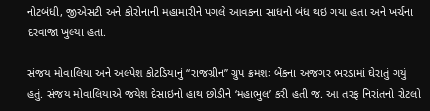નોટબંધી, જીએસટી અને કોરોનાની મહામારીને પગલે આવકના સાધનો બંધ થઇ ગયા હતા અને ખર્ચના દરવાજા ખુલ્યા હતા.

સંજય મોવાલિયા અને અલ્પેશ કોટડિયાનું ‘‘રાજગ્રીન’’ ગ્રુપ ક્રમશઃ બેંકના અજગર ભરડામાં ઘેરાતું ગયું હતું. સંજય મોવાલિયાએ જયેશ દેસાઇનો હાથ છોડીને ‘મહાભુલ’ કરી હતી જ. આ તરફ નિરાંતનો રોટલો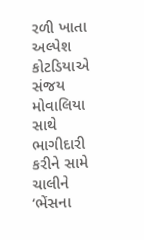રળી ખાતા અલ્પેશ કોટડિયાએ સંજય મોવાલિયા સાથે ભાગીદારી કરીને સામે ચાલીને ‘ભેંસના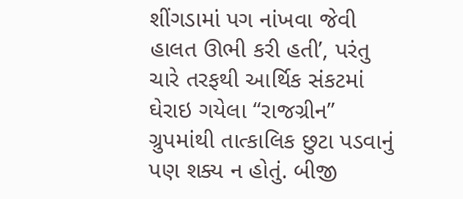શીંગડામાં પગ નાંખવા જેવી હાલત ઊભી કરી હતી’, પરંતુ ચારે તરફથી આર્થિક સંકટમાં ઘેરાઇ ગયેલા ‘‘રાજગ્રીન’’ ગ્રુપમાંથી તાત્કાલિક છુટા પડવાનું પણ શક્ય ન હોતું. બીજી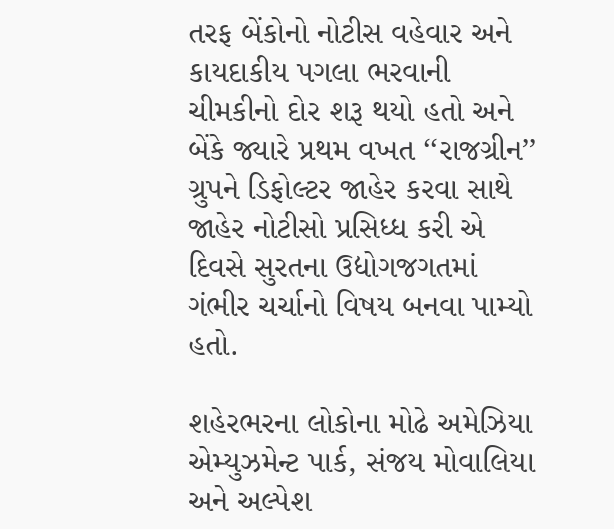તરફ બેંકોનો નોટીસ વહેવાર અને કાયદાકીય પગલા ભરવાની ચીમકીનો દોર શરૂ થયો હતો અને બેંકે જ્યારે પ્રથમ વખત ‘‘રાજગ્રીન’’ ગ્રુપને ડિફોલ્ટર જાહેર કરવા સાથે જાહેર નોટીસો પ્રસિધ્ધ કરી એ દિવસે સુરતના ઉદ્યોગજગતમાં ગંભીર ચર્ચાનો વિષય બનવા પામ્યો હતો.

શહેરભરના લોકોના મોઢે અમેઝિયા એમ્યુઝમેન્ટ પાર્ક, સંજય મોવાલિયા અને અલ્પેશ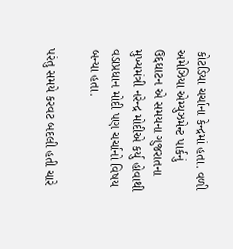કોટડિયા ચર્ચાના કેન્દ્રમાં હતા. વળી અમેઝિયા એમ્યુઝમેન્ટ પાર્કનું ઉદ્દઘાટન એ સમયના ગુજરાતના મુખ્યમંત્રી નરેન્દ્ર મોદીએ કર્યુ હોવાથી વડાપ્રધાન મોદી પણ ચર્ચાનો વિષય બન્યા હતા.

પરંતુ સમયે કરવટ બદલી હતી ચારે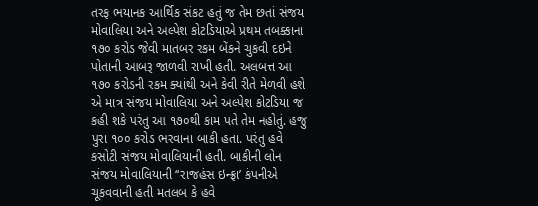તરફ ભયાનક આર્થિક સંકટ હતું જ તેમ છતાં સંજય મોવાલિયા અને અલ્પેશ કોટડિયાએ પ્રથમ તબક્કાના ૧૭૦ કરોડ જેવી માતબર રકમ બેંકને ચુકવી દઇને પોતાની આબરૂ જાળવી રાખી હતી. અલબત્ત આ ૧૭૦ કરોડની રકમ ક્યાંથી અને કેવી રીતે મેળવી હશે એ માત્ર સંજય મોવાલિયા અને અલ્પેશ કોટડિયા જ કહી શકે પરંતુ આ ૧૭૦થી કામ પતે તેમ નહોતું. હજુ પુરા ૧૦૦ કરોડ ભરવાના બાકી હતા. પરંતુ હવે કસોટી સંજય મોવાલિયાની હતી. બાકીની લોન સંજય મોવાલિયાની ‘‘રાજહંસ ઇન્ફ્રા’ કંપનીએ ચૂકવવાની હતી મતલબ કે હવે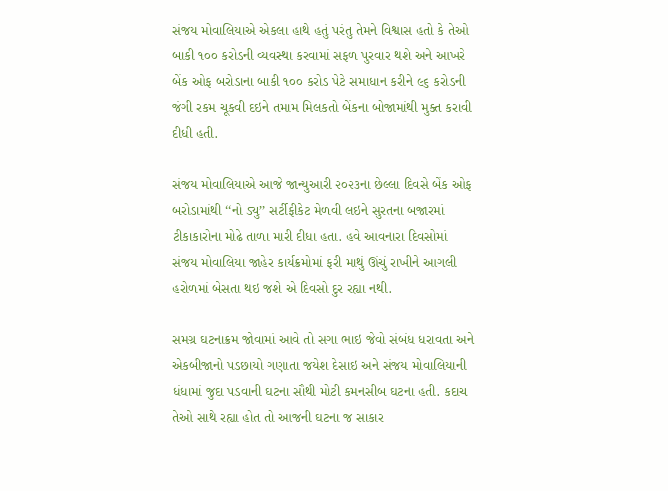સંજય મોવાલિયાએ એકલા હાથે હતું પરંતુ તેમને વિશ્વાસ હતો કે તેઓ બાકી ૧૦૦ કરોડની વ્યવસ્થા કરવામાં સફળ પુરવાર થશે અને આખરે બેંક ઓફ બરોડાના બાકી ૧૦૦ કરોડ પેટે સમાધાન કરીને ૯૬ કરોડની જંગી રકમ ચૂકવી દઇને તમામ મિલકતો બેંકના બોજામાંથી મુક્ત કરાવી દીધી હતી.

સંજય મોવાલિયાએ આજે જાન્યુઆરી ૨૦૨૩ના છેલ્લા દિવસે બેંક ઓફ બરોડામાંથી ‘‘નો ડ્યુ’’ સર્ટીફીકેટ મેળવી લઇને સુરતના બજારમાં ટીકાકારોના મોઢે તાળા મારી દીધા હતા. હવે આવનારા દિવસોમાં સંજય મોવાલિયા જાહેર કાર્યક્રમોમાં ફરી માથું ઊંચું રાખીને આગલી હરોળમાં બેસતા થઇ જશે એ દિવસો દુર રહ્યા નથી.

સમગ્ર ઘટનાક્રમ જોવામાં આવે તો સગા ભાઇ જેવો સંબંધ ધરાવતા અને એકબીજાનો પડછાયો ગણાતા જયેશ દેસાઇ અને સંજય મોવાલિયાની ધંધામાં જુદા પડવાની ઘટના સૌથી મોટી કમનસીબ ઘટના હતી. કદાચ તેઓ સાથે રહ્યા હોત તો આજની ઘટના જ સાકાર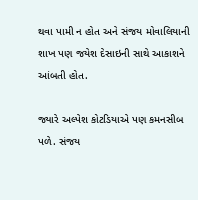થવા પામી ન હોત અને સંજય મોવાલિયાની શાખ પણ જયેશ દેસાઇની સાથે આકાશને આંબતી હોત.

જ્યારે અલ્પેશ કોટડિયાએ પણ કમનસીબ પળે. સંજય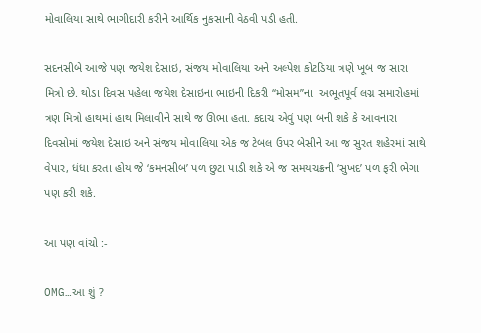મોવાલિયા સાથે ભાગીદારી કરીને આર્થિક નુકસાની વેઠવી પડી હતી.

સદનસીબે આજે પણ જયેશ દેસાઇ, સંજય મોવાલિયા અને અલ્પેશ કોટડિયા ત્રણે ખૂબ જ સારા મિત્રો છે. થોડા દિવસ પહેલા જયેશ દેસાઇના ભાઇની દિકરી ‘‘મોસમ’’ના  અભૂતપૂર્વ લગ્ન સમારોહમાં ત્રણ મિત્રો હાથમાં હાથ મિલાવીને સાથે જ ઊભા હતા. કદાચ એવું પણ બની શકે કે આવનારા દિવસોમાં જયેશ દેસાઇ અને સંજય મોવાલિયા એક જ ટેબલ ઉપર બેસીને આ જ સુરત શહેરમાં સાથે વેપાર, ધંધા કરતા હોય જે ‘કમનસીબ’ પળ છુટા પાડી શકે એ જ સમયચક્રની ‘સુખદ’ પળ ફરી ભેગા પણ કરી શકે.

આ પણ વાંચો :-

OMG…આ શું ?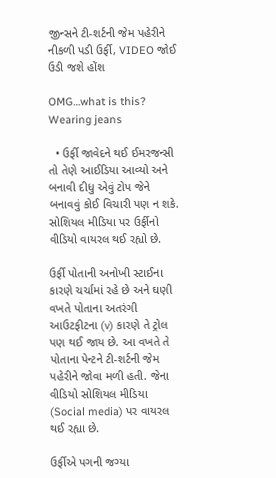જીન્સને ટી-શર્ટની જેમ પહેરીને નીકળી પડી ઉર્ફી, VIDEO જોઈ ઉડી જશે હોંશ

OMG…what is this? Wearing jeans

  • ઉર્ફી જાવેદને થઈ ઈમરજન્સી તો તેણે આઈડિયા આવ્યો અને બનાવી દીધુ એવું ટોપ જેને બનાવવું કોઈ વિચારી પણ ન શકે. સોશિયલ મીડિયા પર ઉર્ફીનો વીડિયો વાયરલ થઈ રહ્યો છે.

ઉર્ફી પોતાની અનોખી સ્ટાઈના કારણે ચર્ચામાં રહે છે અને ઘણી વખતે પોતાના અતરંગી આઉટફીટના (v) કારણે તે ટ્રોલ પણ થઈ જાય છે. આ વખતે તે પોતાના પેન્ટને ટી-શર્ટની જેમ પહેરીને જોવા મળી હતી. જેના વીડિયો સોશિયલ મીડિયા (Social media) પર વાયરલ થઈ રહ્યા છે.

ઉર્ફીએ પગની જગ્યા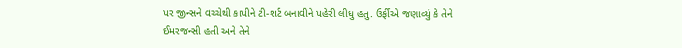પર જીન્સને વચ્ચેથી કાપીને ટી-શર્ટ બનાવીને પહેરી લીધુ હતુ. ઉર્ફીએ જણાવ્યું કે તેને ઈમરજન્સી હતી અને તેને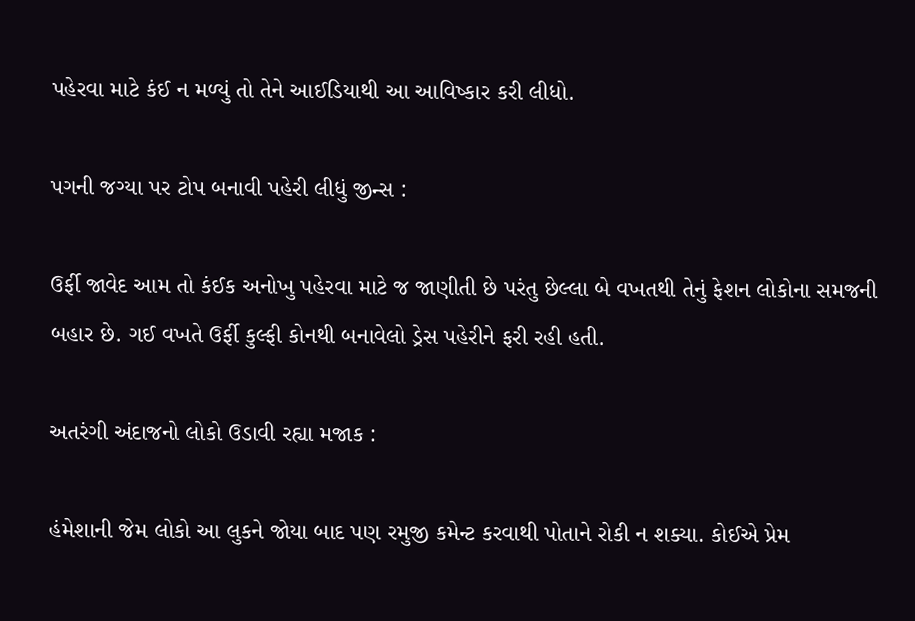પહેરવા માટે કંઈ ન મળ્યું તો તેને આઈડિયાથી આ આવિષ્કાર કરી લીધો.

પગની જગ્યા પર ટોપ બનાવી પહેરી લીધું જીન્સ :

ઉર્ફી જાવેદ આમ તો કંઈક અનોખુ પહેરવા માટે જ જાણીતી છે પરંતુ છેલ્લા બે વખતથી તેનું ફેશન લોકોના સમજની બહાર છે. ગઈ વખતે ઉર્ફી કુલ્ફી કોનથી બનાવેલો ડ્રેસ પહેરીને ફરી રહી હતી.

અતરંગી અંદાજનો લોકો ઉડાવી રહ્યા મજાક :

હંમેશાની જેમ લોકો આ લુકને જોયા બાદ પણ રમુજી કમેન્ટ કરવાથી પોતાને રોકી ન શક્યા. કોઈએ પ્રેમ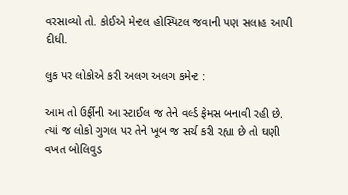વરસાવ્યો તો. કોઈએ મેન્ટલ હોસ્પિટલ જવાની પણ સલાહ આપી દીધી.

લુક પર લોકોએ કરી અલગ અલગ કમેન્ટ :

આમ તો ઉર્ફીની આ સ્ટાઈલ જ તેને વર્લ્ડ ફેમસ બનાવી રહી છે. ત્યાં જ લોકો ગુગલ પર તેને ખૂબ જ સર્ચ કરી રહ્યા છે તો ઘણી વખત બોલિવુડ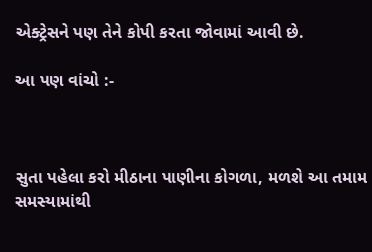એક્ટ્રેસને પણ તેને કોપી કરતા જોવામાં આવી છે.

આ પણ વાંચો :-



સુતા પહેલા કરો મીઠાના પાણીના કોગળા, મળશે આ તમામ સમસ્યામાંથી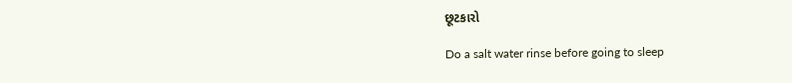છૂટકારો

Do a salt water rinse before going to sleep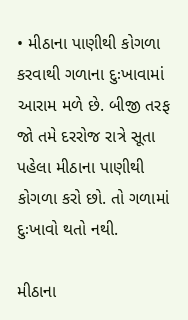• મીઠાના પાણીથી કોગળા કરવાથી ગળાના દુઃખાવામાં આરામ મળે છે. બીજી તરફ જો તમે દરરોજ રાત્રે સૂતા પહેલા મીઠાના પાણીથી કોગળા કરો છો. તો ગળામાં દુઃખાવો થતો નથી.

મીઠાના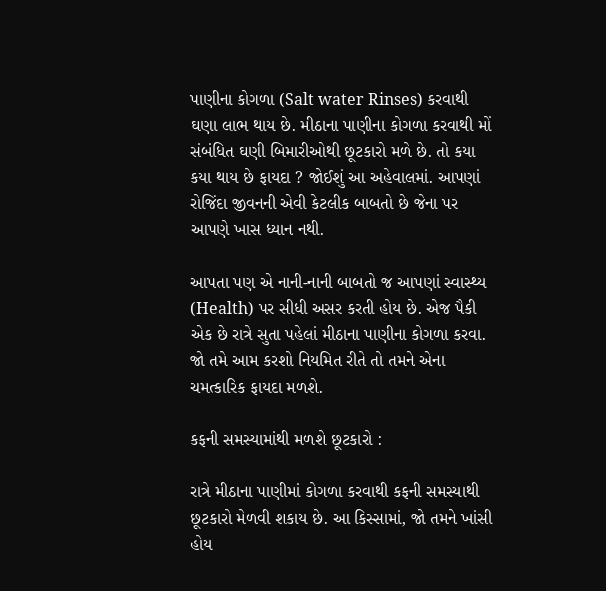પાણીના કોગળા (Salt water Rinses) કરવાથી ઘણા લાભ થાય છે. મીઠાના પાણીના કોગળા કરવાથી મોં સંબંધિત ઘણી બિમારીઓથી છૂટકારો મળે છે. તો કયા કયા થાય છે ફાયદા ? જોઈશું આ અહેવાલમાં. આપણાં રોજિંદા જીવનની એવી કેટલીક બાબતો છે જેના પર આપણે ખાસ ધ્યાન નથી.

આપતા પણ એ નાની-નાની બાબતો જ આપણાં સ્વાસ્થ્ય (Health) પર સીધી અસર કરતી હોય છે. એજ પૈકી એક છે રાત્રે સુતા પહેલાં મીઠાના પાણીના કોગળા કરવા. જો તમે આમ કરશો નિયમિત રીતે તો તમને એના ચમત્કારિક ફાયદા મળશે.

કફની સમસ્યામાંથી મળશે છૂટકારો :

રાત્રે મીઠાના પાણીમાં કોગળા કરવાથી કફની સમસ્યાથી છૂટકારો મેળવી શકાય છે. આ કિસ્સામાં, જો તમને ખાંસી હોય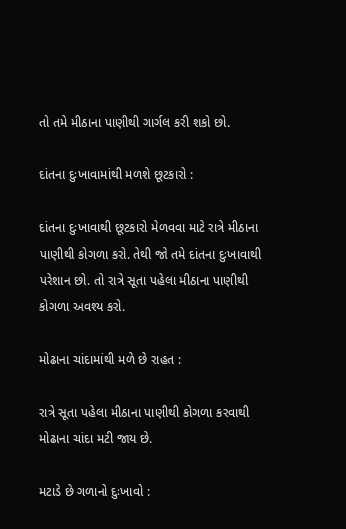તો તમે મીઠાના પાણીથી ગાર્ગલ કરી શકો છો.

દાંતના દુઃખાવામાંથી મળશે છૂટકારો :

દાંતના દુઃખાવાથી છૂટકારો મેળવવા માટે રાત્રે મીઠાના પાણીથી કોગળા કરો. તેથી જો તમે દાંતના દુઃખાવાથી પરેશાન છો. તો રાત્રે સૂતા પહેલા મીઠાના પાણીથી કોગળા અવશ્ય કરો.

મોઢાના ચાંદામાંથી મળે છે રાહત :

રાત્રે સૂતા પહેલા મીઠાના પાણીથી કોગળા કરવાથી મોઢાના ચાંદા મટી જાય છે.

મટાડે છે ગળાનો દુઃખાવો :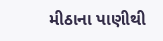મીઠાના પાણીથી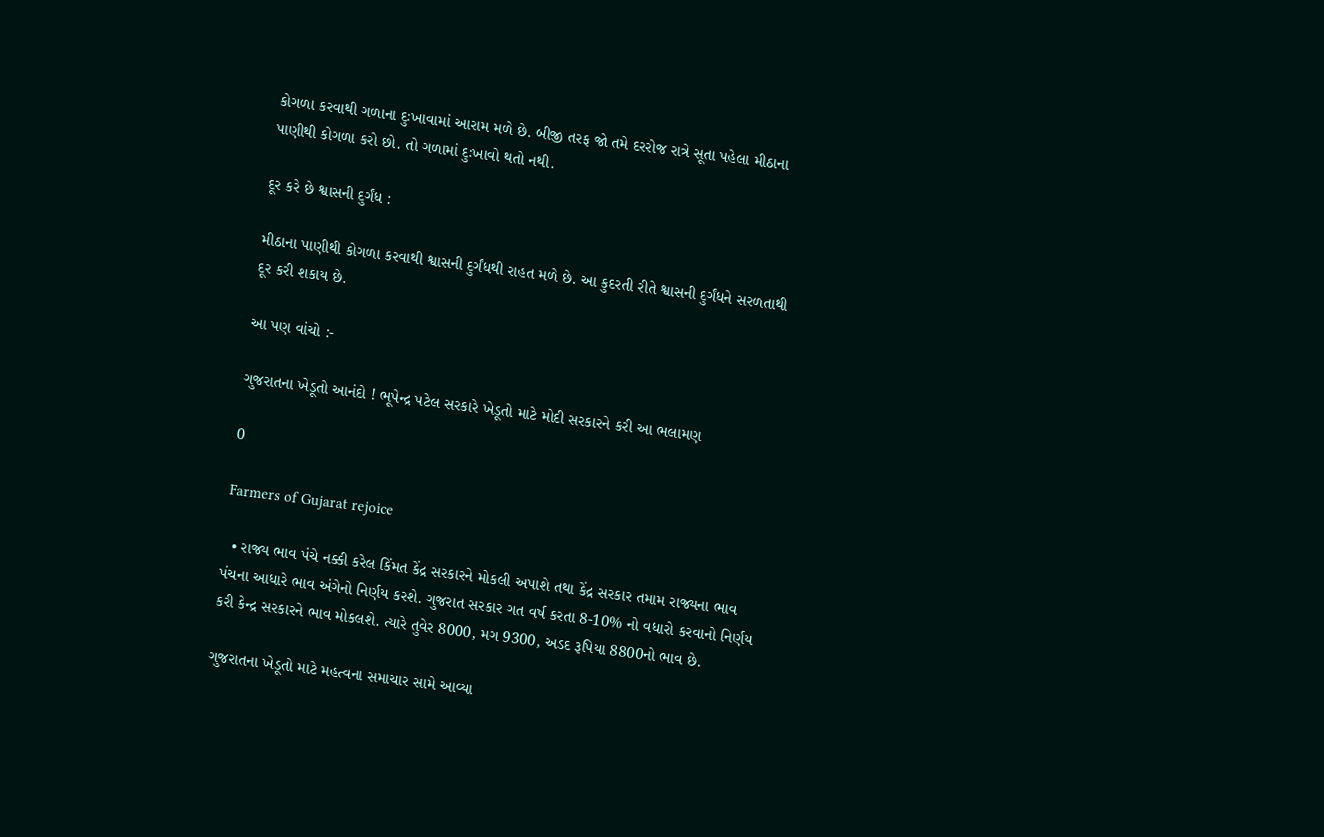કોગળા કરવાથી ગળાના દુઃખાવામાં આરામ મળે છે. બીજી તરફ જો તમે દરરોજ રાત્રે સૂતા પહેલા મીઠાના પાણીથી કોગળા કરો છો. તો ગળામાં દુઃખાવો થતો નથી.

દૂર કરે છે શ્વાસની દુર્ગંધ :

મીઠાના પાણીથી કોગળા કરવાથી શ્વાસની દુર્ગંધથી રાહત મળે છે. આ કુદરતી રીતે શ્વાસની દુર્ગંધને સરળતાથી દૂર કરી શકાય છે.

આ પણ વાંચો :-

ગુજરાતના ખેડૂતો આનંદો ! ભૂપેન્દ્ર પટેલ સરકારે ખેડૂતો માટે મોદી સરકારને કરી આ ભલામણ

0

Farmers of Gujarat rejoice

  • રાજ્ય ભાવ પંચે નક્કી કરેલ કિંમત કેંદ્ર સરકારને મોકલી અપાશે તથા કેંદ્ર સરકાર તમામ રાજ્યના ભાવ પંચના આધારે ભાવ અંગેનો નિર્ણય કરશે. ગુજરાત સરકાર ગત વર્ષ કરતા 8-10% નો વધારો કરવાનો નિર્ણય કરી કેન્દ્ર સરકારને ભાવ મોકલશે. ત્યારે તુવેર 8000, મગ 9300, અડદ રૂપિયા 8800નો ભાવ છે.

ગુજરાતના ખેડૂતો માટે મહત્વના સમાચાર સામે આવ્યા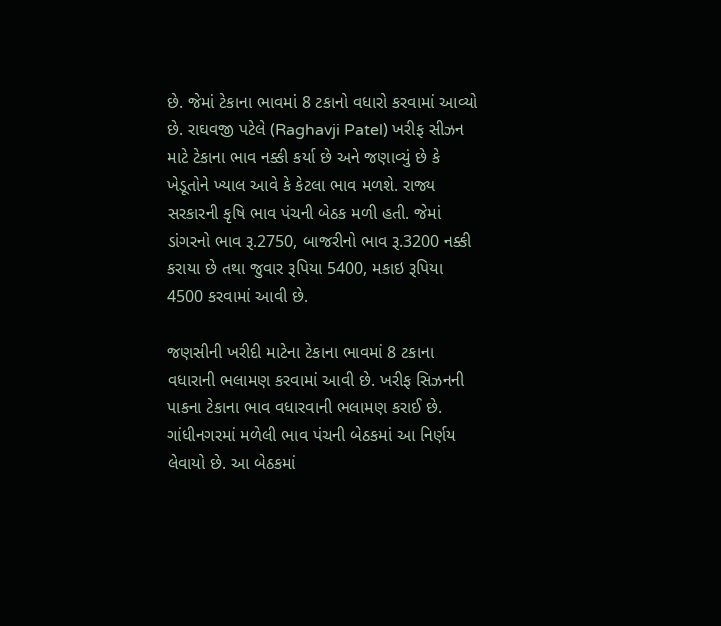છે. જેમાં ટેકાના ભાવમાં 8 ટકાનો વધારો કરવામાં આવ્યો છે. રાઘવજી પટેલે (Raghavji Patel) ખરીફ સીઝન માટે ટેકાના ભાવ નક્કી કર્યા છે અને જણાવ્યું છે કે ખેડૂતોને ખ્યાલ આવે કે કેટલા ભાવ મળશે. રાજ્ય સરકારની કૃષિ ભાવ પંચની બેઠક મળી હતી. જેમાં ડાંગરનો ભાવ રૂ.2750, બાજરીનો ભાવ રૂ.3200 નક્કી કરાયા છે તથા જુવાર રૂપિયા 5400, મકાઇ રૂપિયા 4500 કરવામાં આવી છે.

જણસીની ખરીદી માટેના ટેકાના ભાવમાં 8 ટકાના વધારાની ભલામણ કરવામાં આવી છે. ખરીફ સિઝનની પાકના ટેકાના ભાવ વધારવાની ભલામણ કરાઈ છે. ગાંધીનગરમાં મળેલી ભાવ પંચની બેઠકમાં આ નિર્ણય લેવાયો છે. આ બેઠકમાં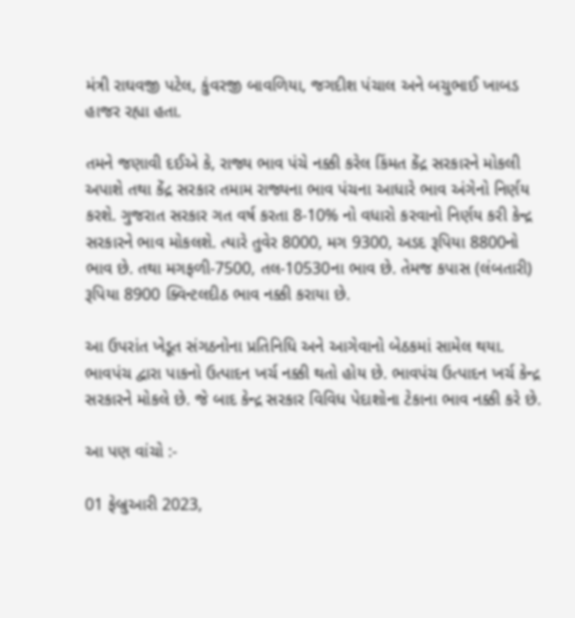મંત્રી રાઘવજી પટેલ, કુંવરજી બાવળિયા, જગદીશ પંચાલ અને બચુભાઈ ખાબડ હાજર રહ્યા હતા.

તમને જણાવી દઈએ કે, રાજ્ય ભાવ પંચે નક્કી કરેલ કિંમત કેંદ્ર સરકારને મોકલી અપાશે તથા કેંદ્ર સરકાર તમામ રાજ્યના ભાવ પંચના આધારે ભાવ અંગેનો નિર્ણય કરશે. ગુજરાત સરકાર ગત વર્ષ કરતા 8-10% નો વધારો કરવાનો નિર્ણય કરી કેન્દ્ર સરકારને ભાવ મોકલશે. ત્યારે તુવેર 8000, મગ 9300, અડદ રૂપિયા 8800નો ભાવ છે. તથા મગફળી-7500, તલ-10530ના ભાવ છે. તેમજ કપાસ (લંબતારી) રૂપિયા 8900 ક્વિન્ટલદીઠ ભાવ નક્કી કરાયા છે.

આ ઉપરાંત ખેડૂત સંગઠનોના પ્રતિનિધિ અને આગેવાનો બેઠકમાં સામેલ થયા. ભાવપંચ દ્વારા પાકનો ઉત્પાદન ખર્ચ નક્કી થતો હોય છે. ભાવપંચ ઉત્પાદન ખર્ચ કેન્દ્ર સરકારને મોકલે છે. જે બાદ કેન્દ્ર સરકાર વિવિધ પેદાશોના ટેકાના ભાવ નક્કી કરે છે.

આ પણ વાંચો :-

01 ફેબ્રુઆરી 2023,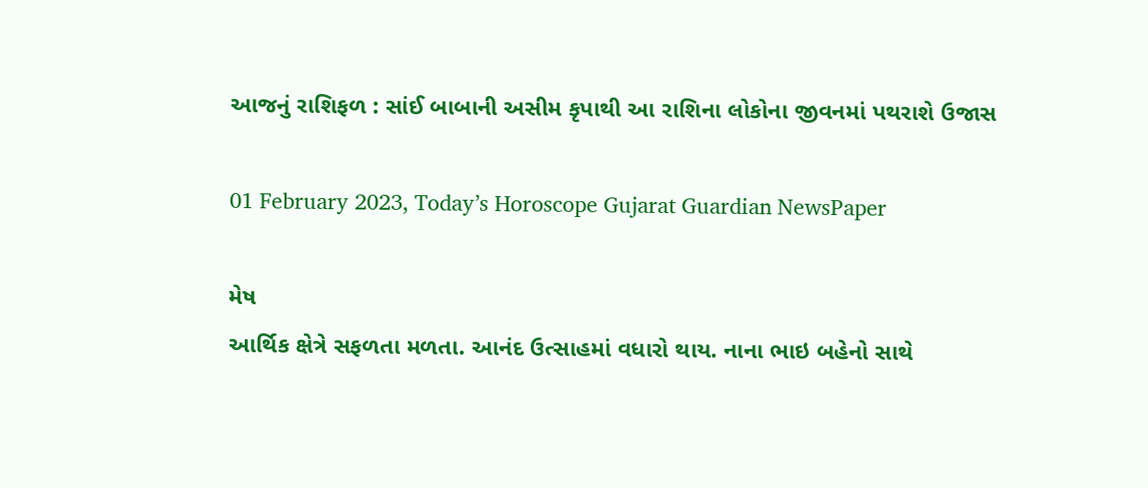આજનું રાશિફળ : સાંઈ બાબાની અસીમ કૃપાથી આ રાશિના લોકોના જીવનમાં પથરાશે ઉજાસ

01 February 2023, Today’s Horoscope Gujarat Guardian NewsPaper

મેષ
આર્થિક ક્ષેત્રે સફળતા મળતા. આનંદ ઉત્સાહમાં વધારો થાય. નાના ભાઇ બહેનો સાથે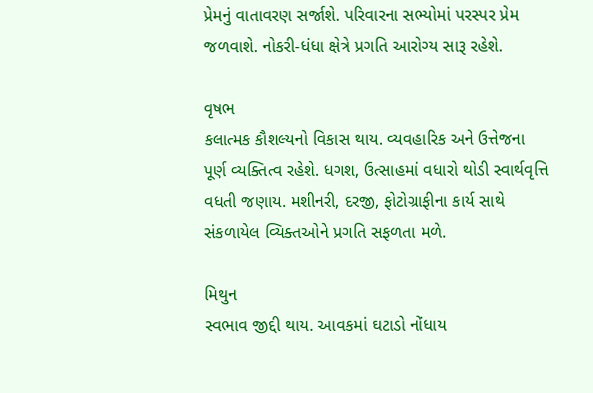પ્રેમનું વાતાવરણ સર્જાશે. પરિવારના સભ્યોમાં પરસ્પર પ્રેમ જળવાશે. નોકરી-ધંધા ક્ષેત્રે પ્રગતિ આરોગ્ય સારૂ રહેશે.

વૃષભ
કલાત્મક કૌશલ્યનો વિકાસ થાય. વ્યવહારિક અને ઉત્તેજના પૂર્ણ વ્યક્તિત્વ રહેશે. ધગશ, ઉત્સાહમાં વધારો થોડી સ્વાર્થવૃત્તિ વધતી જણાય. મશીનરી, દરજી, ફોટોગ્રાફીના કાર્ય સાથે સંકળાયેલ વ્ય‌િક્ત‌ઓને પ્રગતિ સફળતા મળે.

મિથુન
સ્વભાવ જીદ્દી થાય. આવકમાં ઘટાડો નોંધાય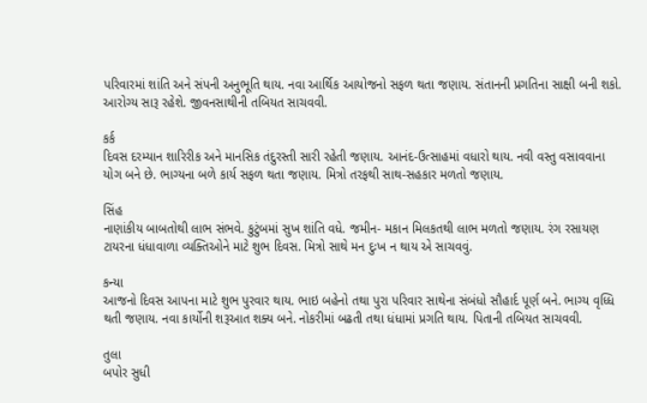પરિવારમાં શાંતિ અને સંપની અનુભૂતિ થાય. નવા આર્થિક આયોજનો સફળ થતા જણાય. સંતાનની પ્રગતિના સાક્ષી બની શકો. આરોગ્ય સારૂ રહેશે. જીવનસાથીની તબિયત સાચવવી.

કર્ક
દિવસ દરમ્યાન શારિરીક અને માનસિક તંદુરસ્તી સારી રહેતી જણાય. આનંદ-ઉત્સાહમાં વધારો થાય. નવી વસ્તુ વસાવવાના યોગ બને છે. ભાગ્યના બળે કાર્ય સફળ થતા જણાય. મિત્રો તરફથી સાથ-સહકાર મળતો જણાય.

સિંહ
નાણાંકીય બાબતોથી લાભ સંભવે. કુટુંબમાં સુખ શાંતિ વધે. જમીન- મકાન મિલકતથી લાભ મળતો જણાય. રંગ રસાયણ ટાયરના ધંધાવાળા વ્યક્તિઓને માટે શુભ દિવસ. મિત્રો સાથે મન દુઃખ ન થાય એ સાચવવું.

કન્યા
આજનો દિવસ આપના માટે શુભ પુરવાર થાય. ભાઇ બહેનો તથા પુરા પરિવાર સાથેના સંબંધો સૌહાર્દ પૂર્ણ બને. ભાગ્ય વૃધ્ધિ થતી જણાય. નવા કાર્યોની શરૂઆત શક્ય બને. નોકરીમાં બઢતી તથા ધંધામાં પ્રગતિ થાય. પિતાની તબિયત સાચવવી.

તુલા
બપોર સુધી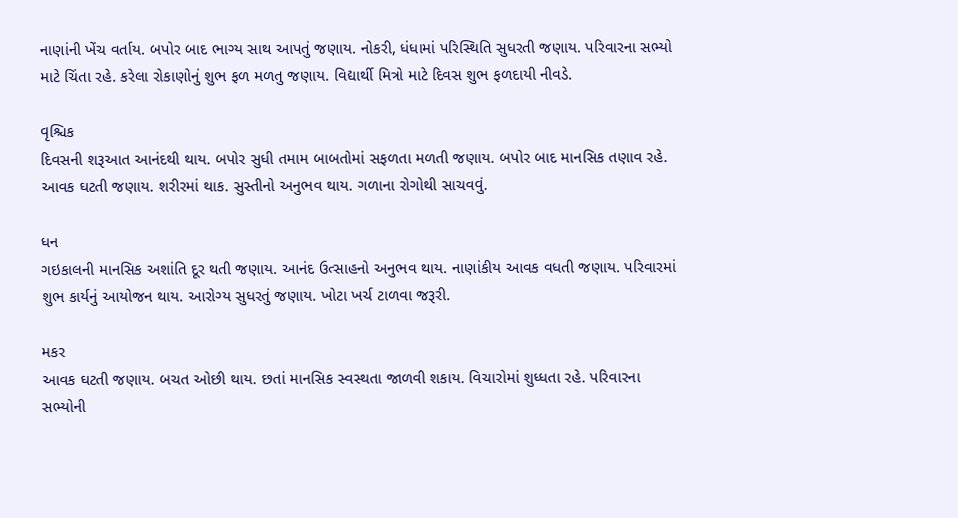નાણાંની ખેંચ વર્તાય. બપોર બાદ ભાગ્ય સાથ આપતું જણાય. નોકરી, ધંધામાં પરિસ્થિતિ સુધરતી જણાય. પરિવારના સભ્યો માટે ચિંતા રહે. કરેલા રોકાણોનું શુભ ફળ મળતુ જણાય. વિદ્યાર્થી મિત્રો માટે દિવસ શુભ ફળદાયી નીવડે.

વૃશ્ચિક
દિવસની શરૂઆત આનંદથી થાય. બપોર સુધી તમામ બાબતોમાં સફળતા મળતી જણાય. બપોર બાદ માનસિક તણાવ રહે. આવક ઘટતી જણાય. શરીરમાં થાક. સુસ્તીનો અનુભવ થાય. ગળાના રોગોથી સાચવવું.

ધન
ગઇકાલની માનસિક અશાંતિ દૂર થતી જણાય. આનંદ ઉત્સાહનો અનુભવ થાય. નાણાંકીય આવક વધતી જણાય. પરિવારમાં શુભ કાર્યનું આયોજન થાય. આરોગ્ય સુધરતું જણાય. ખોટા ખર્ચ ટાળવા જરૂરી.

મકર
આવક ઘટતી જણાય. બચત ઓછી થાય. છતાં માનસિક સ્વસ્થતા જાળવી શકાય. વિચારોમાં શુધ્ધતા રહે. પરિવારના સભ્યોની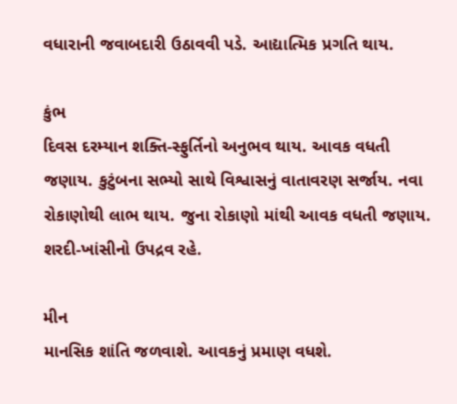વધારાની જવાબદારી ઉઠાવવી પડે. આદ્યાત્મિક પ્રગતિ થાય.

કુંભ
દિવસ દરમ્યાન શક્તિ-સ્ફુર્તિનો અનુભવ થાય. આવક વધતી જણાય. કુટુંબના સભ્યો સાથે વિશ્વાસનું વાતાવરણ સર્જાય. નવા રોકાણોથી લાભ થાય. જુના રોકાણો માંથી આવક વધતી જણાય. શરદી-ખાંસીનો ઉપદ્રવ રહે.

મીન
માનસિક શાંતિ જળવાશે. આવકનું પ્રમાણ વધશે.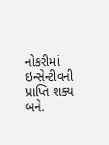નોકરીમાં ઇન્સેન્ટીવની પ્રાપ્તિ શક્ય બને.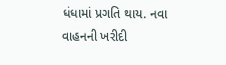ધંધામાં પ્રગતિ થાય. નવા વાહનની ખરીદી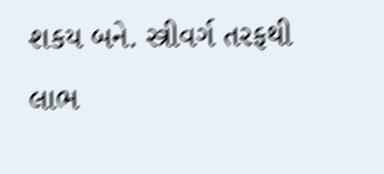શકય બને. સ્ત્રીવર્ગ તરફથી લાભ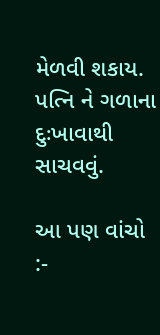મેળવી શકાય. પત્નિ ને ગળાના દુઃખાવાથી સાચવવું.

આ પણ વાંચો :-